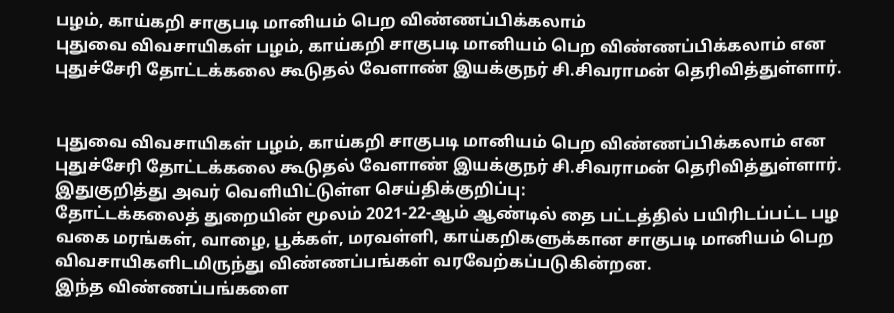பழம், காய்கறி சாகுபடி மானியம் பெற விண்ணப்பிக்கலாம்
புதுவை விவசாயிகள் பழம், காய்கறி சாகுபடி மானியம் பெற விண்ணப்பிக்கலாம் என புதுச்சேரி தோட்டக்கலை கூடுதல் வேளாண் இயக்குநர் சி.சிவராமன் தெரிவித்துள்ளார்.


புதுவை விவசாயிகள் பழம், காய்கறி சாகுபடி மானியம் பெற விண்ணப்பிக்கலாம் என புதுச்சேரி தோட்டக்கலை கூடுதல் வேளாண் இயக்குநர் சி.சிவராமன் தெரிவித்துள்ளார்.
இதுகுறித்து அவர் வெளியிட்டுள்ள செய்திக்குறிப்பு:
தோட்டக்கலைத் துறையின் மூலம் 2021-22-ஆம் ஆண்டில் தை பட்டத்தில் பயிரிடப்பட்ட பழ வகை மரங்கள், வாழை, பூக்கள், மரவள்ளி, காய்கறிகளுக்கான சாகுபடி மானியம் பெற விவசாயிகளிடமிருந்து விண்ணப்பங்கள் வரவேற்கப்படுகின்றன.
இந்த விண்ணப்பங்களை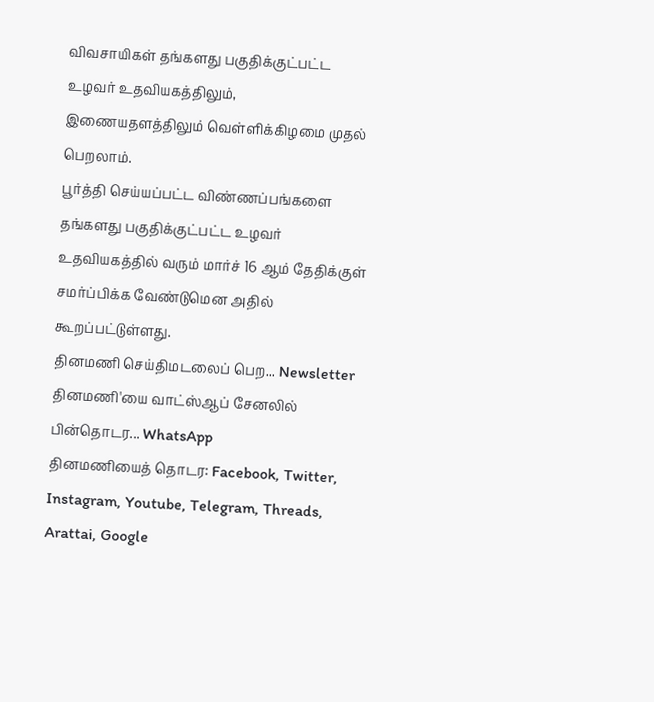விவசாயிகள் தங்களது பகுதிக்குட்பட்ட உழவர் உதவியகத்திலும், இணையதளத்திலும் வெள்ளிக்கிழமை முதல் பெறலாம்.
பூர்த்தி செய்யப்பட்ட விண்ணப்பங்களை தங்களது பகுதிக்குட்பட்ட உழவர் உதவியகத்தில் வரும் மார்ச் 16 ஆம் தேதிக்குள் சமர்ப்பிக்க வேண்டுமென அதில் கூறப்பட்டுள்ளது.
தினமணி செய்திமடலைப் பெற... Newsletter
தினமணி'யை வாட்ஸ்ஆப் சேனலில் பின்தொடர... WhatsApp
தினமணியைத் தொடர: Facebook, Twitter, Instagram, Youtube, Telegram, Threads, Arattai, Google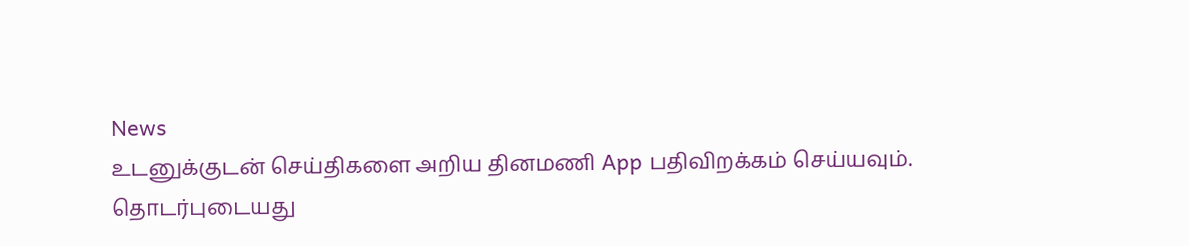News
உடனுக்குடன் செய்திகளை அறிய தினமணி App பதிவிறக்கம் செய்யவும்.
தொடர்புடையது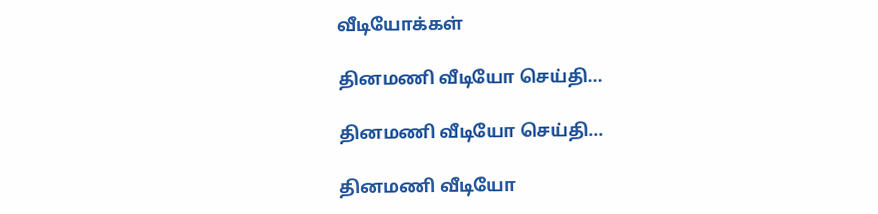வீடியோக்கள்

தினமணி வீடியோ செய்தி...

தினமணி வீடியோ செய்தி...

தினமணி வீடியோ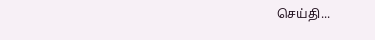செய்தி...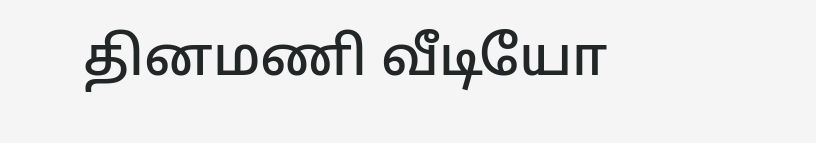தினமணி வீடியோ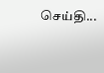செய்தி...